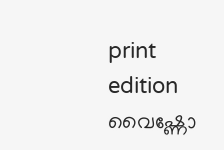print edition വൈഷ്ണോ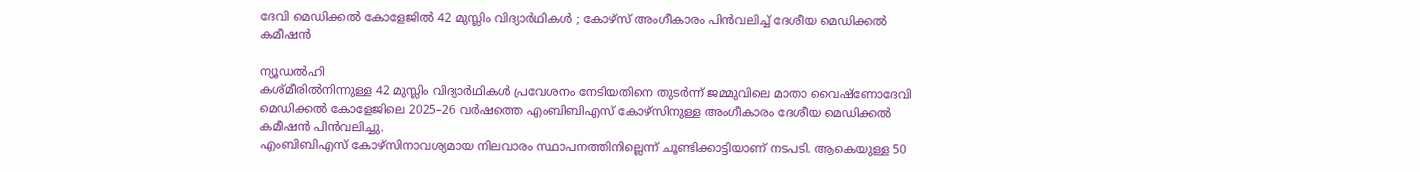ദേവി മെഡിക്കൽ കോളേജിൽ 42 മുസ്ലിം വിദ്യാർഥികൾ ; കോഴ്സ് അംഗീകാരം പിൻവലിച്ച് ദേശീയ മെഡിക്കൽ കമീഷൻ

ന്യൂഡൽഹി
കശ്മീരിൽനിന്നുള്ള 42 മുസ്ലിം വിദ്യാർഥികൾ പ്രവേശനം നേടിയതിനെ തുടർന്ന് ജമ്മുവിലെ മാതാ വൈഷ്ണോദേവി മെഡിക്കൽ കോളേജിലെ 2025–26 വർഷത്തെ എംബിബിഎസ് കോഴ്സിനുള്ള അംഗീകാരം ദേശീയ മെഡിക്കൽ കമീഷൻ പിൻവലിച്ചു.
എംബിബിഎസ് കോഴ്സിനാവശ്യമായ നിലവാരം സ്ഥാപനത്തിനില്ലെന്ന് ചൂണ്ടിക്കാട്ടിയാണ് നടപടി. ആകെയുള്ള 50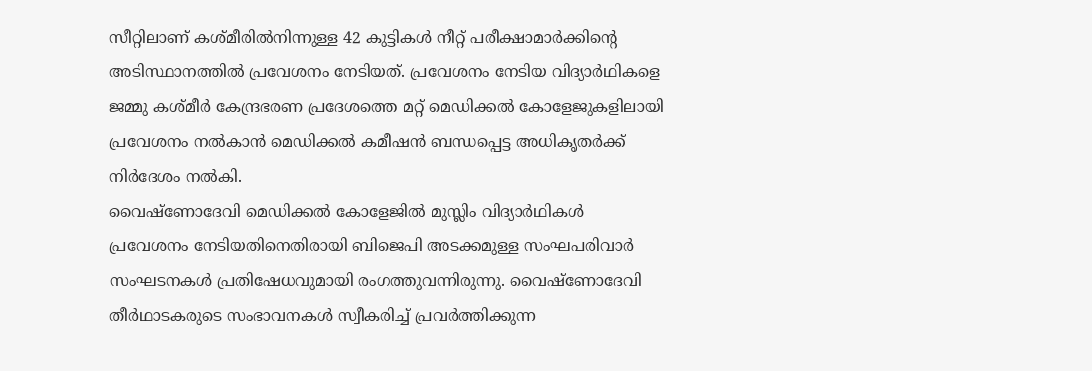സീറ്റിലാണ് കശ്മീരിൽനിന്നുള്ള 42 കുട്ടികൾ നീറ്റ് പരീക്ഷാമാർക്കിന്റെ അടിസ്ഥാനത്തിൽ പ്രവേശനം നേടിയത്. പ്രവേശനം നേടിയ വിദ്യാർഥികളെ ജമ്മു കശ്മീർ കേന്ദ്രഭരണ പ്രദേശത്തെ മറ്റ് മെഡിക്കൽ കോളേജുകളിലായി പ്രവേശനം നൽകാൻ മെഡിക്കൽ കമീഷൻ ബന്ധപ്പെട്ട അധികൃതർക്ക് നിർദേശം നൽകി.
വൈഷ്ണോദേവി മെഡിക്കൽ കോളേജിൽ മുസ്ലിം വിദ്യാർഥികൾ പ്രവേശനം നേടിയതിനെതിരായി ബിജെപി അടക്കമുള്ള സംഘപരിവാർ സംഘടനകൾ പ്രതിഷേധവുമായി രംഗത്തുവന്നിരുന്നു. വൈഷ്ണോദേവി തീർഥാടകരുടെ സംഭാവനകൾ സ്വീകരിച്ച് പ്രവർത്തിക്കുന്ന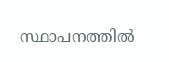സ്ഥാപനത്തിൽ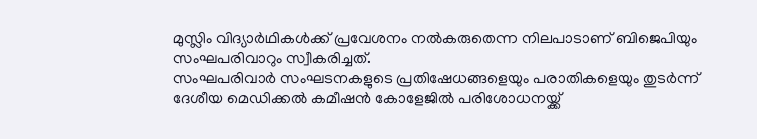മുസ്ലിം വിദ്യാർഥികൾക്ക് പ്രവേശനം നൽകരുതെന്ന നിലപാടാണ് ബിജെപിയും സംഘപരിവാറും സ്വീകരിച്ചത്.
സംഘപരിവാർ സംഘടനകളുടെ പ്രതിഷേധങ്ങളെയും പരാതികളെയും തുടർന്ന് ദേശീയ മെഡിക്കൽ കമീഷൻ കോളേജിൽ പരിശോധനയ്ക്ക്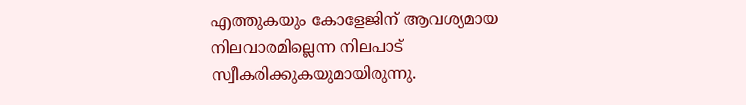എത്തുകയും കോളേജിന് ആവശ്യമായ നിലവാരമില്ലെന്ന നിലപാട് സ്വീകരിക്കുകയുമായിരുന്നു.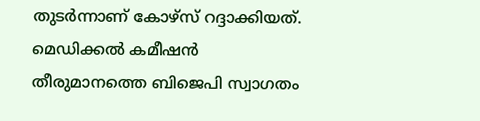തുടർന്നാണ് കോഴ്സ് റദ്ദാക്കിയത്. മെഡിക്കൽ കമീഷൻ തീരുമാനത്തെ ബിജെപി സ്വാഗതം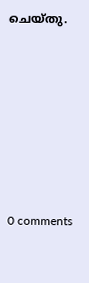ചെയ്തു.










0 comments